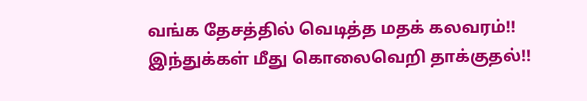வங்க தேசத்தில் வெடித்த மதக் கலவரம்!! இந்துக்கள் மீது கொலைவெறி தாக்குதல்!!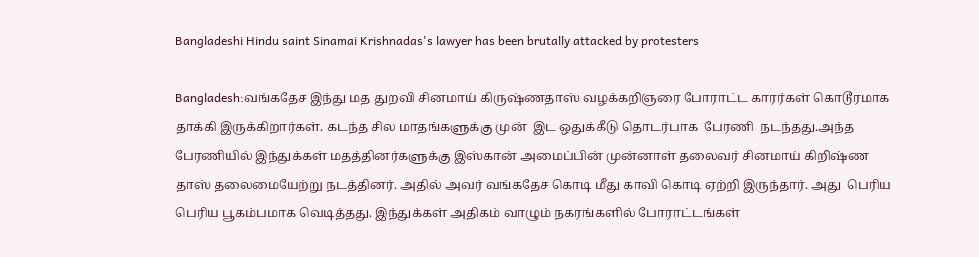Bangladeshi Hindu saint Sinamai Krishnadas's lawyer has been brutally attacked by protesters

Bangladesh:வங்கதேச இந்து மத துறவி சினமாய் கிருஷ்ணதாஸ் வழக்கறிஞரை போராட்ட காரர்கள் கொடூரமாக தாக்கி இருக்கிறார்கள். கடந்த சில மாதங்களுக்கு முன்  இட ஒதுக்கீடு தொடர்பாக  பேரணி  நடந்தது.அந்த பேரணியில் இந்துக்கள் மதத்தினர்களுக்கு இஸ்கான் அமைப்பின் முன்னாள் தலைவர் சினமாய் கிறிஷ்ண தாஸ் தலைமையேற்று நடத்தினர். அதில் அவர் வங்கதேச கொடி மீது காவி கொடி ஏற்றி இருந்தார். அது  பெரிய பெரிய பூகம்பமாக வெடித்தது. இந்துக்கள் அதிகம் வாழும் நகரங்களில் போராட்டங்கள்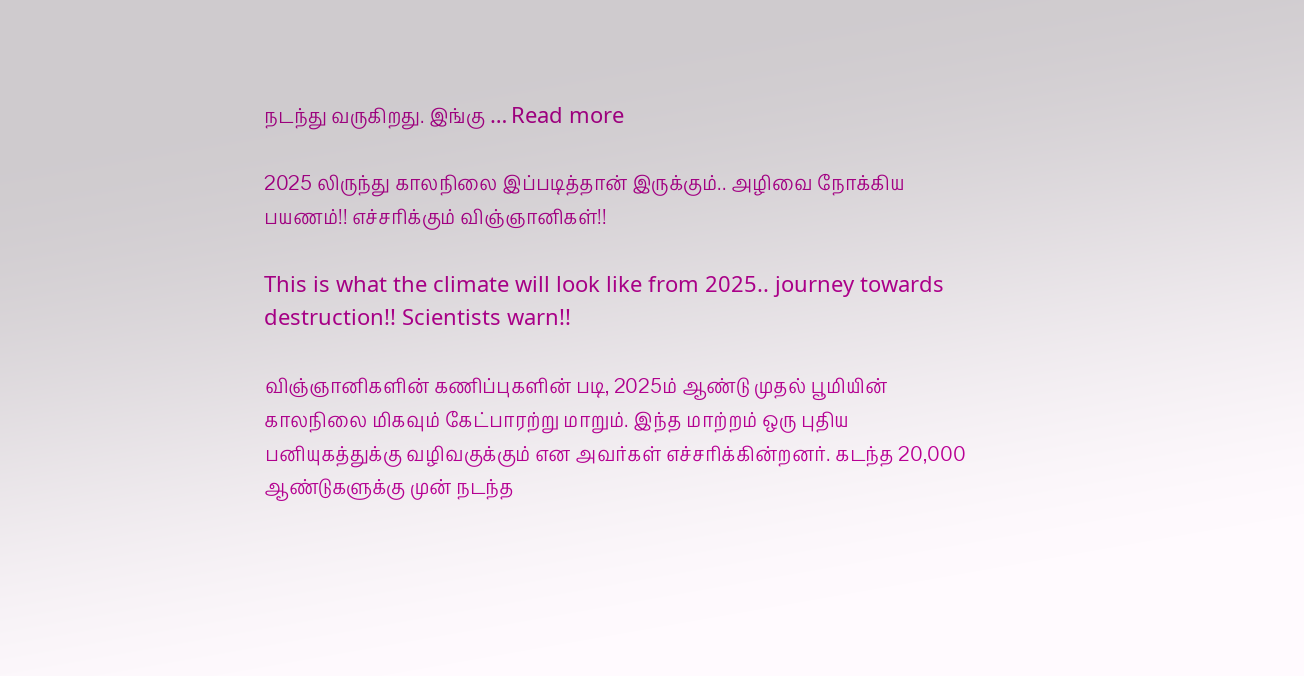நடந்து வருகிறது. இங்கு … Read more

2025 லிருந்து காலநிலை இப்படித்தான் இருக்கும்.. அழிவை நோக்கிய பயணம்!! எச்சரிக்கும் விஞ்ஞானிகள்!!

This is what the climate will look like from 2025.. journey towards destruction!! Scientists warn!!

விஞ்ஞானிகளின் கணிப்புகளின் படி, 2025ம் ஆண்டு முதல் பூமியின் காலநிலை மிகவும் கேட்பாரற்று மாறும். இந்த மாற்றம் ஒரு புதிய பனியுகத்துக்கு வழிவகுக்கும் என அவர்கள் எச்சரிக்கின்றனர். கடந்த 20,000 ஆண்டுகளுக்கு முன் நடந்த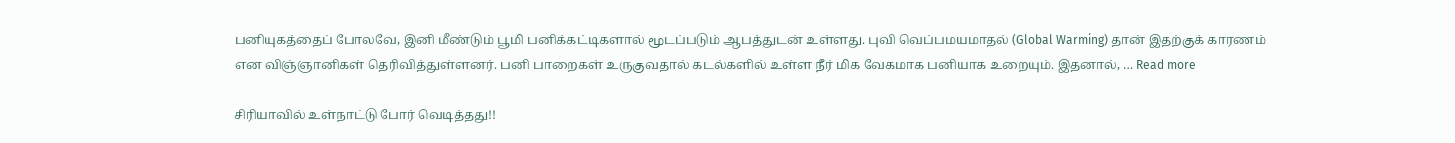பனியுகத்தைப் போலவே, இனி மீண்டும் பூமி பனிக்கட்டிகளால் மூடப்படும் ஆபத்துடன் உள்ளது. புவி வெப்பமயமாதல் (Global Warming) தான் இதற்குக் காரணம் என விஞ்ஞானிகள் தெரிவித்துள்ளனர். பனி பாறைகள் உருகுவதால் கடல்களில் உள்ள நீர் மிக வேகமாக பனியாக உறையும். இதனால், … Read more

சிரியாவில் உள்நாட்டு போர் வெடித்தது!!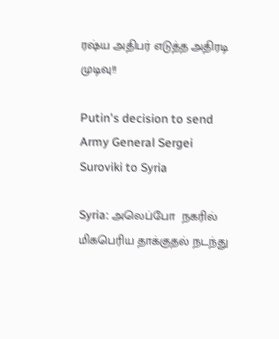ரஷ்ய அதிபர் எடுத்த அதிரடி முடிவு!!

Putin's decision to send Army General Sergei Suroviki to Syria

Syria: அலெப்போ  நகரில் மிகபெரிய தாக்குதல் நடந்து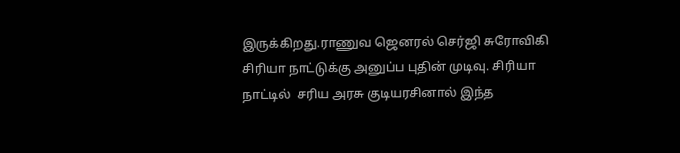இருக்கிறது.ராணுவ ஜெனரல் செர்ஜி சுரோவிகி  சிரியா நாட்டுக்கு அனுப்ப புதின் முடிவு. சிரியா நாட்டில்  சரிய அரசு குடியரசினால் இந்த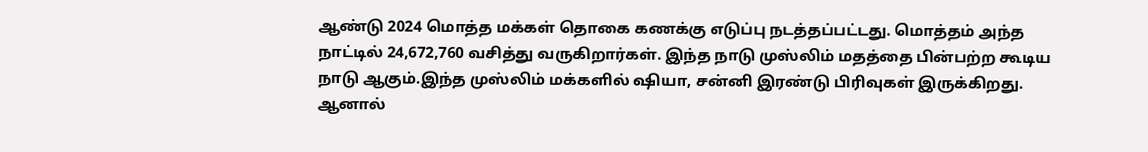ஆண்டு 2024 மொத்த மக்கள் தொகை கணக்கு எடுப்பு நடத்தப்பட்டது. மொத்தம் அந்த நாட்டில் 24,672,760 வசித்து வருகிறார்கள். இந்த நாடு முஸ்லிம் மதத்தை பின்பற்ற கூடிய நாடு ஆகும்.இந்த முஸ்லிம் மக்களில் ஷியா, சன்னி இரண்டு பிரிவுகள் இருக்கிறது. ஆனால்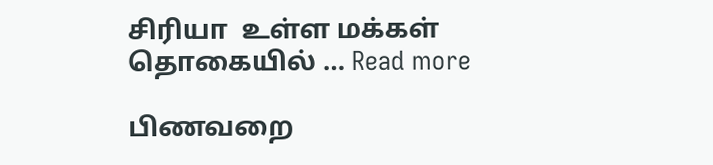சிரியா  உள்ள மக்கள் தொகையில் … Read more

பிணவறை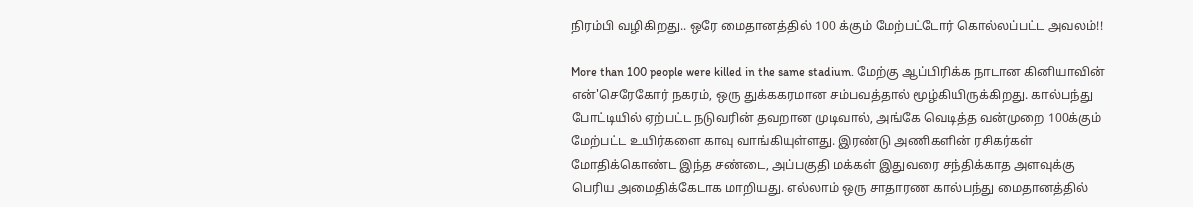நிரம்பி வழிகிறது.. ஒரே மைதானத்தில் 100 க்கும் மேற்பட்டோர் கொல்லப்பட்ட அவலம்!!

More than 100 people were killed in the same stadium. மேற்கு ஆப்பிரிக்க நாடான கினியாவின் என்'செரேகோர் நகரம், ஒரு துக்ககரமான சம்பவத்தால் மூழ்கியிருக்கிறது. கால்பந்து போட்டியில் ஏற்பட்ட நடுவரின் தவறான முடிவால், அங்கே வெடித்த வன்முறை 100க்கும் மேற்பட்ட உயிர்களை காவு வாங்கியுள்ளது. இரண்டு அணிகளின் ரசிகர்கள் மோதிக்கொண்ட இந்த சண்டை, அப்பகுதி மக்கள் இதுவரை சந்திக்காத அளவுக்கு பெரிய அமைதிக்கேடாக மாறியது. எல்லாம் ஒரு சாதாரண கால்பந்து மைதானத்தில்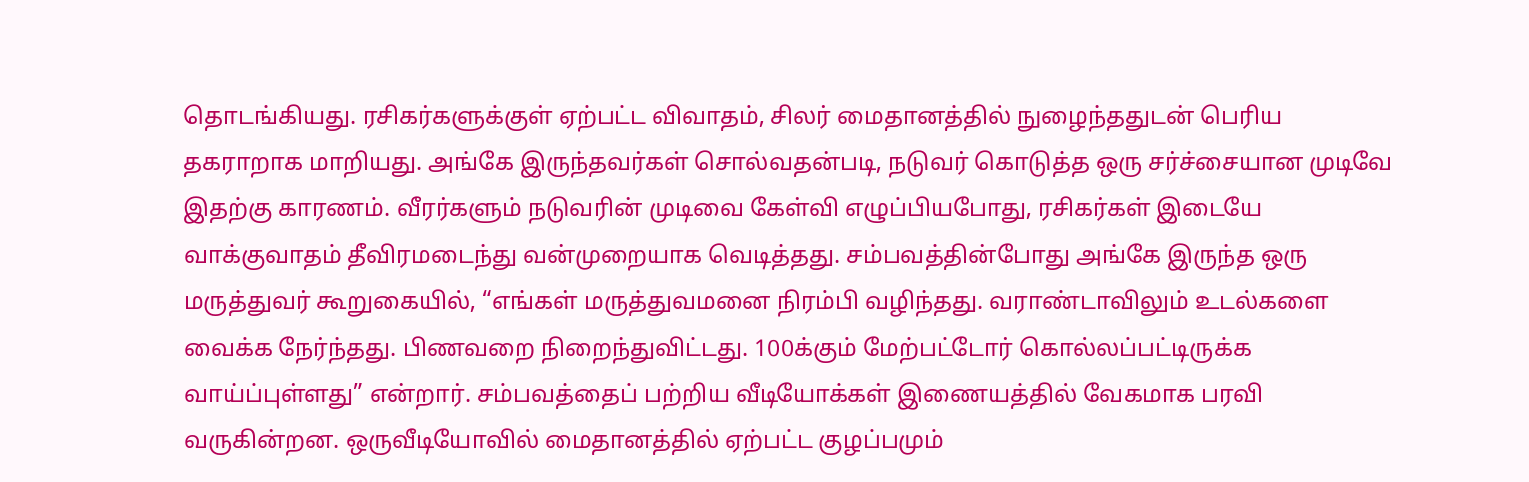தொடங்கியது. ரசிகர்களுக்குள் ஏற்பட்ட விவாதம், சிலர் மைதானத்தில் நுழைந்ததுடன் பெரிய தகராறாக மாறியது. அங்கே இருந்தவர்கள் சொல்வதன்படி, நடுவர் கொடுத்த ஒரு சர்ச்சையான முடிவே இதற்கு காரணம். வீரர்களும் நடுவரின் முடிவை கேள்வி எழுப்பியபோது, ரசிகர்கள் இடையே வாக்குவாதம் தீவிரமடைந்து வன்முறையாக வெடித்தது. சம்பவத்தின்போது அங்கே இருந்த ஒரு மருத்துவர் கூறுகையில், “எங்கள் மருத்துவமனை நிரம்பி வழிந்தது. வராண்டாவிலும் உடல்களை வைக்க நேர்ந்தது. பிணவறை நிறைந்துவிட்டது. 100க்கும் மேற்பட்டோர் கொல்லப்பட்டிருக்க வாய்ப்புள்ளது” என்றார். சம்பவத்தைப் பற்றிய வீடியோக்கள் இணையத்தில் வேகமாக பரவி வருகின்றன. ஒருவீடியோவில் மைதானத்தில் ஏற்பட்ட குழப்பமும்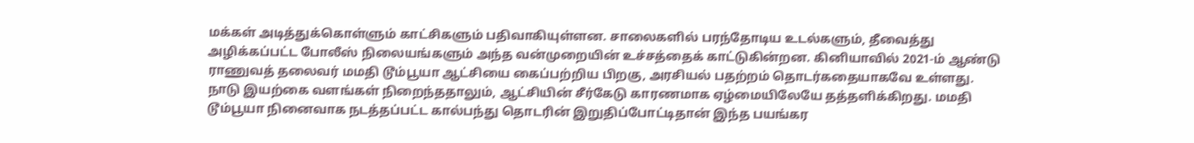மக்கள் அடித்துக்கொள்ளும் காட்சிகளும் பதிவாகியுள்ளன. சாலைகளில் பரந்தோடிய உடல்களும், தீவைத்து அழிக்கப்பட்ட போலீஸ் நிலையங்களும் அந்த வன்முறையின் உச்சத்தைக் காட்டுகின்றன. கினியாவில் 2021-ம் ஆண்டு ராணுவத் தலைவர் மமதி டூம்பூயா ஆட்சியை கைப்பற்றிய பிறகு, அரசியல் பதற்றம் தொடர்கதையாகவே உள்ளது. நாடு இயற்கை வளங்கள் நிறைந்ததாலும், ஆட்சியின் சீர்கேடு காரணமாக ஏழ்மையிலேயே தத்தளிக்கிறது. மமதி டூம்பூயா நினைவாக நடத்தப்பட்ட கால்பந்து தொடரின் இறுதிப்போட்டிதான் இந்த பயங்கர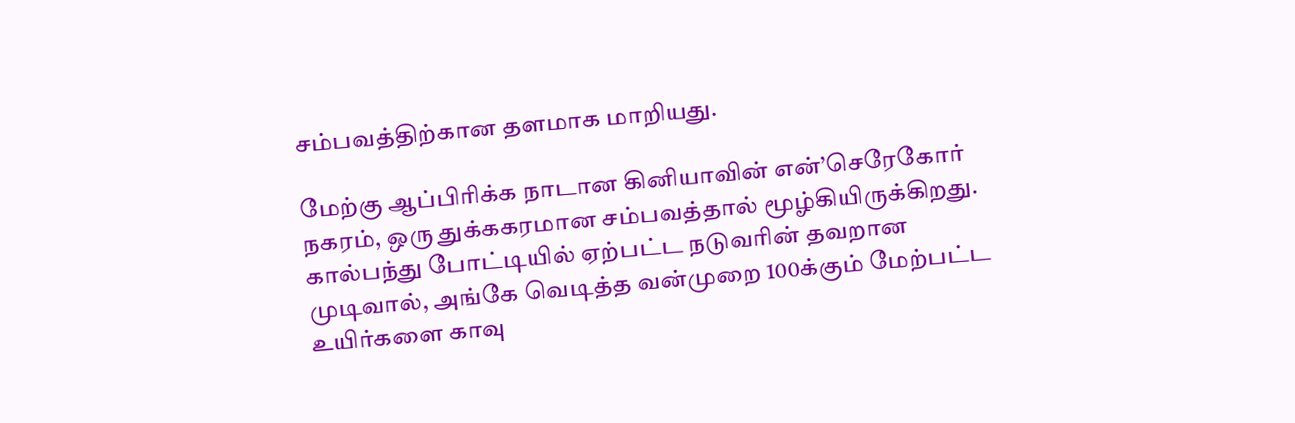சம்பவத்திற்கான தளமாக மாறியது.

மேற்கு ஆப்பிரிக்க நாடான கினியாவின் என்’செரேகோர் நகரம், ஒரு துக்ககரமான சம்பவத்தால் மூழ்கியிருக்கிறது. கால்பந்து போட்டியில் ஏற்பட்ட நடுவரின் தவறான முடிவால், அங்கே வெடித்த வன்முறை 100க்கும் மேற்பட்ட உயிர்களை காவு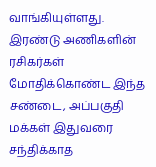வாங்கியுள்ளது. இரண்டு அணிகளின் ரசிகர்கள் மோதிக்கொண்ட இந்த சண்டை, அப்பகுதி மக்கள் இதுவரை சந்திக்காத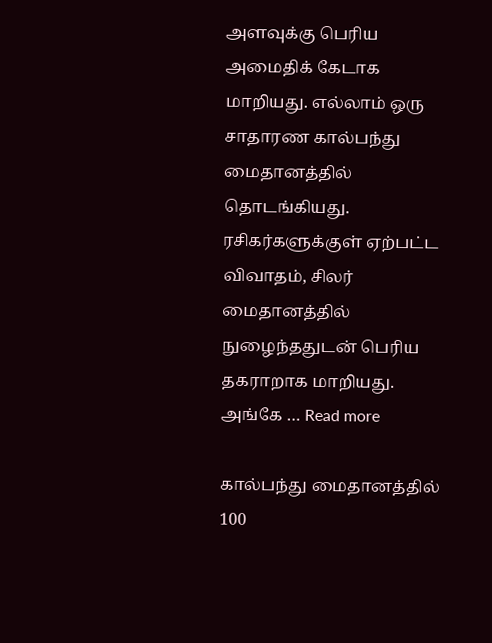அளவுக்கு பெரிய அமைதிக் கேடாக மாறியது. எல்லாம் ஒரு சாதாரண கால்பந்து மைதானத்தில் தொடங்கியது. ரசிகர்களுக்குள் ஏற்பட்ட விவாதம், சிலர் மைதானத்தில் நுழைந்ததுடன் பெரிய தகராறாக மாறியது. அங்கே … Read more

கால்பந்து மைதானத்தில் 100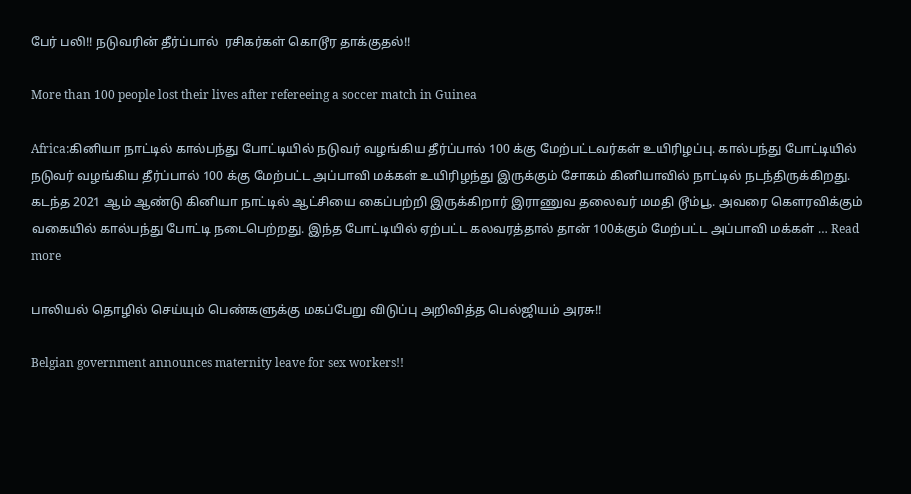பேர் பலி!! நடுவரின் தீர்ப்பால்  ரசிகர்கள் கொடூர தாக்குதல்!!

More than 100 people lost their lives after refereeing a soccer match in Guinea

Africa:கினியா நாட்டில் கால்பந்து போட்டியில் நடுவர் வழங்கிய தீர்ப்பால் 100 க்கு மேற்பட்டவர்கள் உயிரிழப்பு. கால்பந்து போட்டியில் நடுவர் வழங்கிய தீர்ப்பால் 100 க்கு மேற்பட்ட அப்பாவி மக்கள் உயிரிழந்து இருக்கும் சோகம் கினியாவில் நாட்டில் நடந்திருக்கிறது. கடந்த 2021 ஆம் ஆண்டு கினியா நாட்டில் ஆட்சியை கைப்பற்றி இருக்கிறார் இராணுவ தலைவர் மமதி டூம்பூ. அவரை கௌரவிக்கும் வகையில் கால்பந்து போட்டி நடைபெற்றது. இந்த போட்டியில் ஏற்பட்ட கலவரத்தால் தான் 100க்கும் மேற்பட்ட அப்பாவி மக்கள் … Read more

பாலியல் தொழில் செய்யும் பெண்களுக்கு மகப்பேறு விடுப்பு அறிவித்த பெல்ஜியம் அரசு!!

Belgian government announces maternity leave for sex workers!!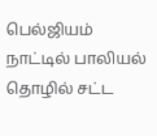பெல்ஜியம் நாட்டில் பாலியல் தொழில் சட்ட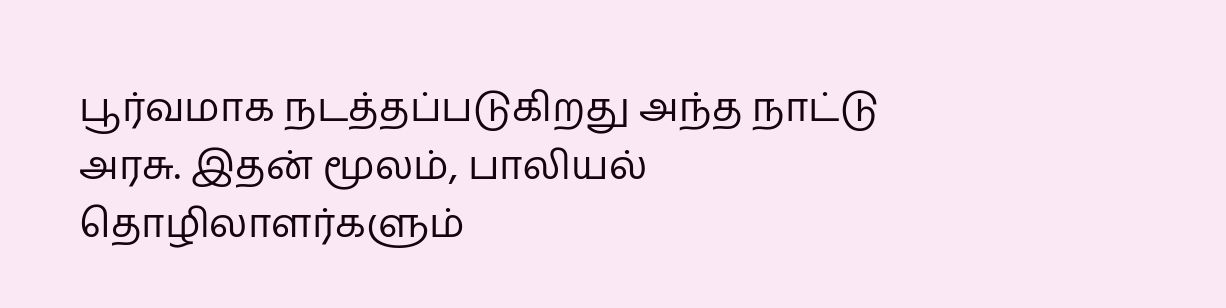பூர்வமாக நடத்தப்படுகிறது அந்த நாட்டு அரசு. இதன் மூலம், பாலியல் தொழிலாளர்களும்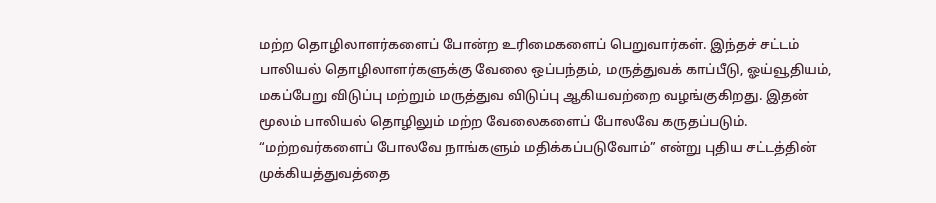மற்ற தொழிலாளர்களைப் போன்ற உரிமைகளைப் பெறுவார்கள். இந்தச் சட்டம் பாலியல் தொழிலாளர்களுக்கு வேலை ஒப்பந்தம், மருத்துவக் காப்பீடு, ஓய்வூதியம், மகப்பேறு விடுப்பு மற்றும் மருத்துவ விடுப்பு ஆகியவற்றை வழங்குகிறது. இதன் மூலம் பாலியல் தொழிலும் மற்ற வேலைகளைப் போலவே கருதப்படும். “மற்றவர்களைப் போலவே நாங்களும் மதிக்கப்படுவோம்” என்று புதிய சட்டத்தின் முக்கியத்துவத்தை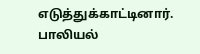எடுத்துக்காட்டினார். பாலியல்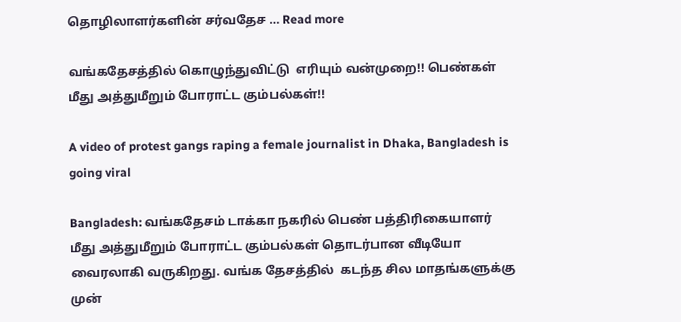தொழிலாளர்களின் சர்வதேச … Read more

வங்கதேசத்தில் கொழுந்துவிட்டு  எரியும் வன்முறை!! பெண்கள் மீது அத்துமீறும் போராட்ட கும்பல்கள்!!

A video of protest gangs raping a female journalist in Dhaka, Bangladesh is going viral

Bangladesh: வங்கதேசம் டாக்கா நகரில் பெண் பத்திரிகையாளர் மீது அத்துமீறும் போராட்ட கும்பல்கள் தொடர்பான வீடியோ வைரலாகி வருகிறது. வங்க தேசத்தில்  கடந்த சில மாதங்களுக்கு முன்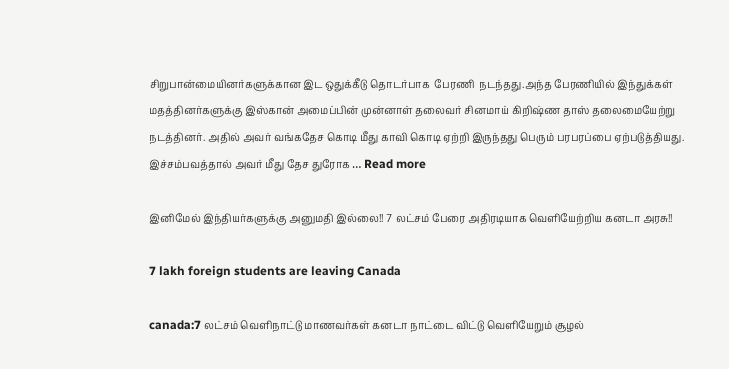சிறுபான்மையினர்களுக்கான இட ஒதுக்கீடு தொடர்பாக  பேரணி  நடந்தது.அந்த பேரணியில் இந்துக்கள் மதத்தினர்களுக்கு இஸ்கான் அமைப்பின் முன்னாள் தலைவர் சினமாய் கிறிஷ்ண தாஸ் தலைமையேற்று நடத்தினர். அதில் அவர் வங்கதேச கொடி மீது காவி கொடி ஏற்றி இருந்தது பெரும் பரபரப்பை ஏற்படுத்தியது. இச்சம்பவத்தால் அவர் மீது தேச துரோக … Read more

இனிமேல் இந்தியர்களுக்கு அனுமதி இல்லை!! 7 லட்சம் பேரை அதிரடியாக வெளியேற்றிய கனடா அரசு!!

7 lakh foreign students are leaving Canada

canada:7 லட்சம் வெளிநாட்டு மாணவர்கள் கனடா நாட்டை விட்டு வெளியேறும் சூழல்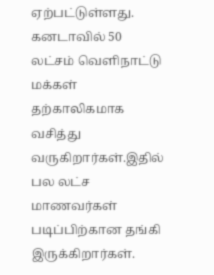ஏற்பட்டுள்ளது. கனடாவில் 50 லட்சம் வெளிநாட்டு மக்கள் தற்காலிகமாக வசித்து வருகிறார்கள்.இதில் பல லட்ச மாணவர்கள் படிப்பிற்கான தங்கி இருக்கிறார்கள்.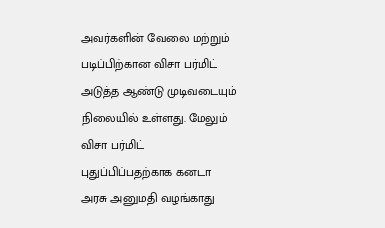அவர்களின் வேலை மற்றும் படிப்பிற்கான விசா பர்மிட் அடுத்த ஆண்டு முடிவடையும் நிலையில் உள்ளது. மேலும் விசா பர்மிட் புதுப்பிப்பதற்காக கனடா அரசு அனுமதி வழங்காது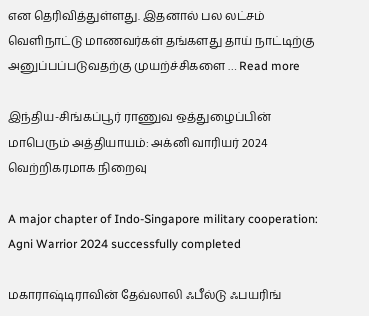என தெரிவித்துள்ளது. இதனால் பல லட்சம் வெளிநாட்டு மாணவர்கள் தங்களது தாய் நாட்டிற்கு அனுப்பப்படுவதற்கு முயற்ச்சிகளை … Read more

இந்திய-சிங்கப்பூர் ராணுவ ஒத்துழைப்பின் மாபெரும் அத்தியாயம்: அக்னி வாரியர் 2024 வெற்றிகரமாக நிறைவு

A major chapter of Indo-Singapore military cooperation: Agni Warrior 2024 successfully completed

மகாராஷ்டிராவின் தேவ்லாலி ஃபீல்டு ஃபயரிங்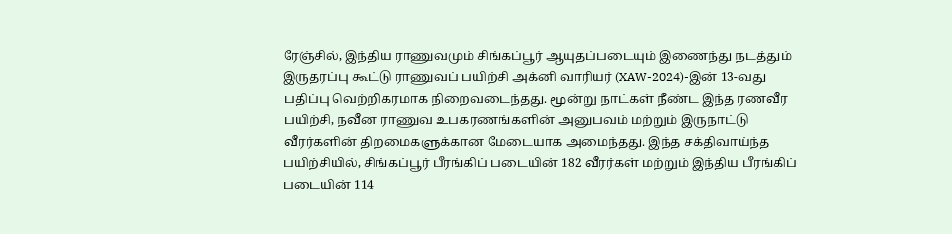ரேஞ்சில், இந்திய ராணுவமும் சிங்கப்பூர் ஆயுதப்படையும் இணைந்து நடத்தும் இருதரப்பு கூட்டு ராணுவப் பயிற்சி அக்னி வாரியர் (XAW-2024)-இன் 13-வது பதிப்பு வெற்றிகரமாக நிறைவடைந்தது. மூன்று நாட்கள் நீண்ட இந்த ரணவீர பயிற்சி, நவீன ராணுவ உபகரணங்களின் அனுபவம் மற்றும் இருநாட்டு வீரர்களின் திறமைகளுக்கான மேடையாக அமைந்தது. இந்த சக்திவாய்ந்த பயிற்சியில், சிங்கப்பூர் பீரங்கிப் படையின் 182 வீரர்கள் மற்றும் இந்திய பீரங்கிப் படையின் 114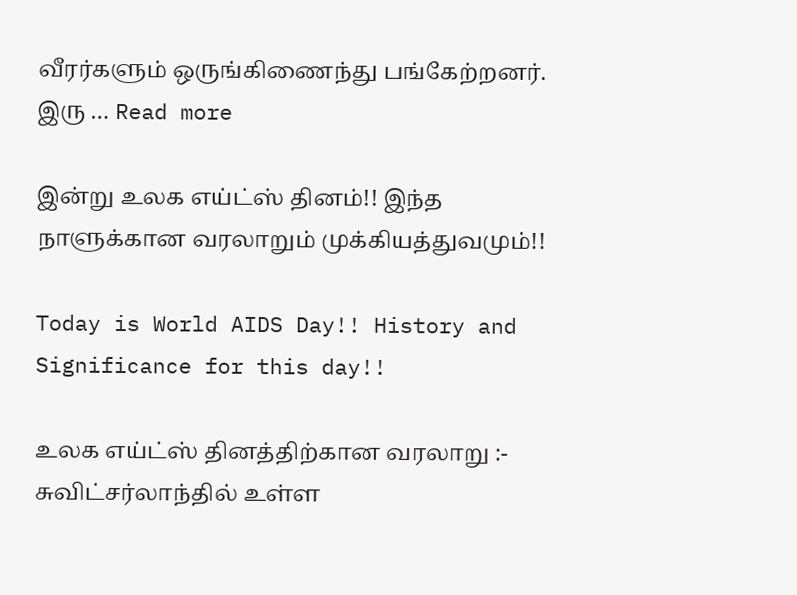வீரர்களும் ஒருங்கிணைந்து பங்கேற்றனர். இரு … Read more

இன்று உலக எய்ட்ஸ் தினம்!! இந்த நாளுக்கான வரலாறும் முக்கியத்துவமும்!!

Today is World AIDS Day!! History and Significance for this day!!

உலக எய்ட்ஸ் தினத்திற்கான வரலாறு :- சுவிட்சர்லாந்தில் உள்ள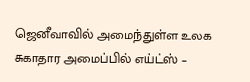ஜெனீவாவில் அமைந்துள்ள உலக சுகாதார அமைப்பில் எய்ட்ஸ் –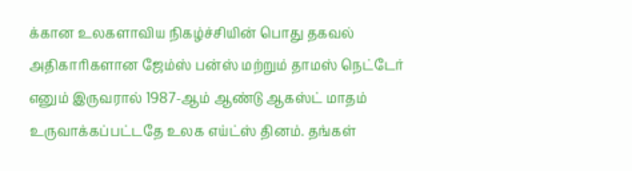க்கான உலகளாவிய நிகழ்ச்சியின் பொது தகவல் அதிகாரிகளான ஜேம்ஸ் பன்ஸ் மற்றும் தாமஸ் நெட்டேர் எனும் இருவரால் 1987-ஆம் ஆண்டு ஆகஸ்ட் மாதம் உருவாக்கப்பட்டதே உலக எய்ட்ஸ் தினம். தங்கள்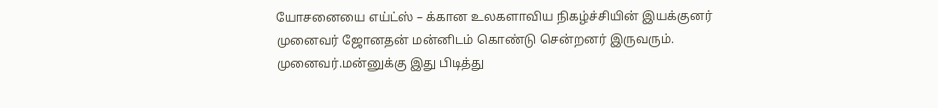யோசனையை எய்ட்ஸ் – க்கான உலகளாவிய நிகழ்ச்சியின் இயக்குனர் முனைவர் ஜோனதன் மன்னிடம் கொண்டு சென்றனர் இருவரும். முனைவர்.மன்னுக்கு இது பிடித்து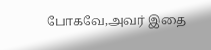போகவே,அவர் இதை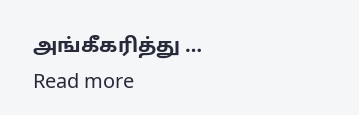அங்கீகரித்து … Read more